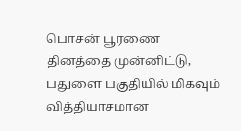பொசன் பூரணை தினத்தை முன்னிட்டு, பதுளை பகுதியில் மிகவும் வித்தியாசமான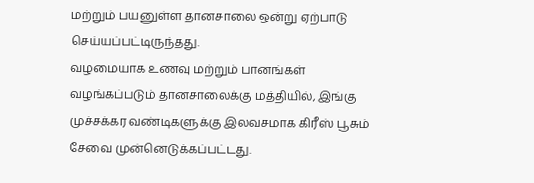மற்றும் பயனுள்ள தானசாலை ஒன்று ஏற்பாடு செய்யப்பட்டிருந்தது.
வழமையாக உணவு மற்றும் பானங்கள் வழங்கப்படும் தானசாலைக்கு மத்தியில், இங்கு முச்சக்கர வண்டிகளுக்கு இலவசமாக கிரீஸ் பூசும் சேவை முன்னெடுக்கப்பட்டது.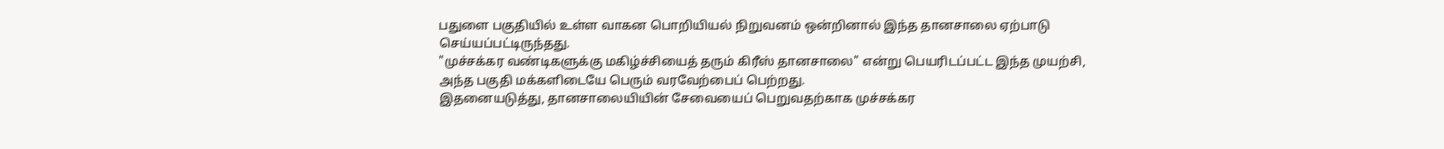பதுளை பகுதியில் உள்ள வாகன பொறியியல் நிறுவனம் ஒன்றினால் இந்த தானசாலை ஏற்பாடு செய்யப்பட்டிருந்தது.
"முச்சக்கர வண்டிகளுக்கு மகிழ்ச்சியைத் தரும் கிரீஸ் தானசாலை" என்று பெயரிடப்பட்ட இந்த முயற்சி, அந்த பகுதி மக்களிடையே பெரும் வரவேற்பைப் பெற்றது.
இதனையடுத்து, தானசாலையியின் சேவையைப் பெறுவதற்காக முச்சக்கர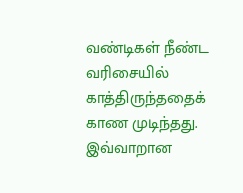வண்டிகள் நீண்ட வரிசையில் காத்திருந்ததைக் காண முடிந்தது.
இவ்வாறான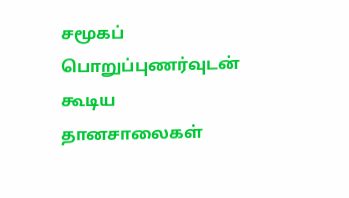சமூகப் பொறுப்புணர்வுடன் கூடிய தானசாலைகள்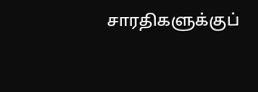சாரதிகளுக்குப்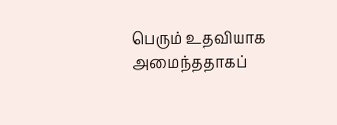பெரும் உதவியாக அமைந்ததாகப்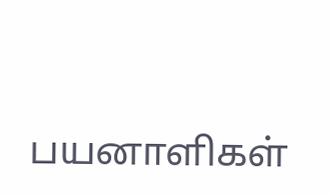பயனாளிகள்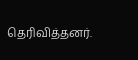தெரிவித்தனர்.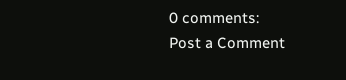0 comments:
Post a Comment